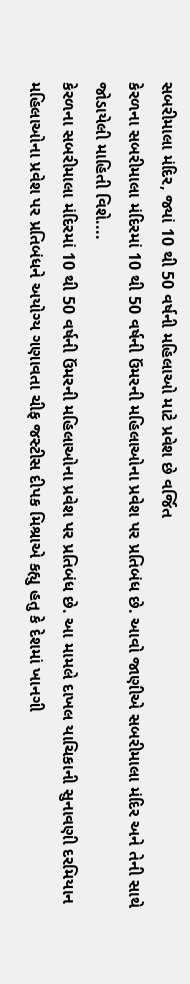સબરીમાલા મંદિર, જ્યાં 10 થી 50 વર્ષની મહિલાઓ માટે પ્રવેશ છે વર્જિત
કેરળના સબરીમાલા મંદિરમાં 10 થી 50 વર્ષની ઉંમરની મહિલાઓના પ્રવેશ પર પ્રતિબંધ છે. આવો જાણીએ સબરીમાલા મંદિર અને તેની સાથે જોડાયેલી માહિતી વિશે....
કેરળના સબરીમાલા મંદિરમાં 10 થી 50 વર્ષની ઉંમરની મહિલાઓના પ્રવેશ પર પ્રતિબંધ છે. આ મામલે દાખલ યાચિકાની સુનાવણી દરમિયાન મહિલાઓના પ્રવેશ પર પ્રતિબંધને અયોગ્ય ગણાવતા ચીફ જસ્ટીસ દીપક મિશ્રાએ કહ્યુ હતુ કે દેશમાં ખાનગી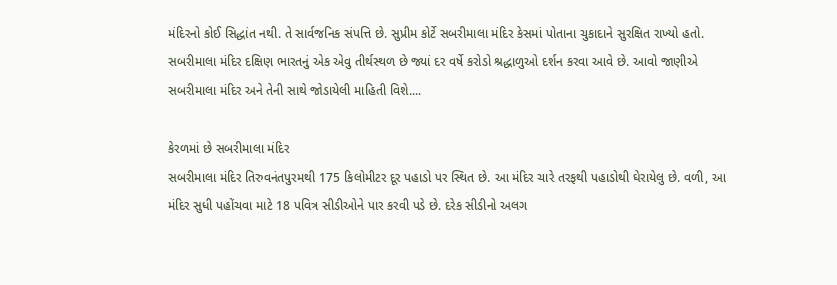મંદિરનો કોઈ સિદ્ધાંત નથી. તે સાર્વજનિક સંપત્તિ છે. સુપ્રીમ કોર્ટે સબરીમાલા મંદિર કેસમાં પોતાના ચુકાદાને સુરક્ષિત રાખ્યો હતો. સબરીમાલા મંદિર દક્ષિણ ભારતનું એક એવુ તીર્થસ્થળ છે જ્યાં દર વર્ષે કરોડો શ્રદ્ધાળુઓ દર્શન કરવા આવે છે. આવો જાણીએ સબરીમાલા મંદિર અને તેની સાથે જોડાયેલી માહિતી વિશે....

કેરળમાં છે સબરીમાલા મંદિર
સબરીમાલા મંદિર તિરુવનંતપુરમથી 175 કિલોમીટર દૂર પહાડો પર સ્થિત છે. આ મંદિર ચારે તરફથી પહાડોથી ઘેરાયેલુ છે. વળી, આ મંદિર સુધી પહોંચવા માટે 18 પવિત્ર સીડીઓને પાર કરવી પડે છે. દરેક સીડીનો અલગ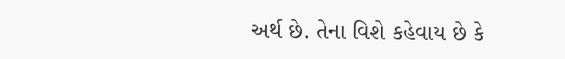અર્થ છે. તેના વિશે કહેવાય છે કે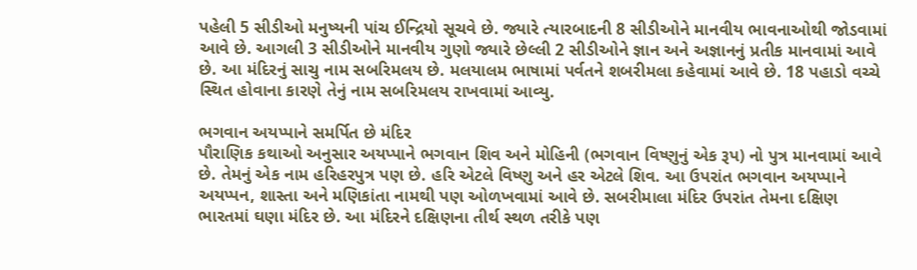પહેલી 5 સીડીઓ મનુષ્યની પાંચ ઈન્દ્રિયો સૂચવે છે. જ્યારે ત્યારબાદની 8 સીડીઓને માનવીય ભાવનાઓથી જોડવામાં આવે છે. આગલી 3 સીડીઓને માનવીય ગુણો જ્યારે છેલ્લી 2 સીડીઓને જ્ઞાન અને અજ્ઞાનનું પ્રતીક માનવામાં આવે છે. આ મંદિરનું સાચુ નામ સબરિમલય છે. મલયાલમ ભાષામાં પર્વતને શબરીમલા કહેવામાં આવે છે. 18 પહાડો વચ્ચે સ્થિત હોવાના કારણે તેનું નામ સબરિમલય રાખવામાં આવ્યુ.

ભગવાન અયપ્પાને સમર્પિત છે મંદિર
પૌરાણિક કથાઓ અનુસાર અયપ્પાને ભગવાન શિવ અને મોહિની (ભગવાન વિષ્ણુનું એક રૂપ) નો પુત્ર માનવામાં આવે છે. તેમનું એક નામ હરિહરપુત્ર પણ છે. હરિ એટલે વિષ્ણુ અને હર એટલે શિવ. આ ઉપરાંત ભગવાન અયપ્પાને અયપ્પન, શાસ્તા અને મણિકાંતા નામથી પણ ઓળખવામાં આવે છે. સબરીમાલા મંદિર ઉપરાંત તેમના દક્ષિણ ભારતમાં ઘણા મંદિર છે. આ મંદિરને દક્ષિણના તીર્થ સ્થળ તરીકે પણ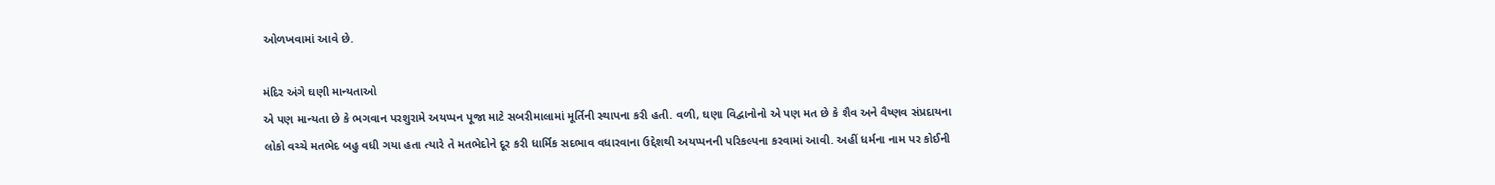ઓળખવામાં આવે છે.

મંદિર અંગે ઘણી માન્યતાઓ
એ પણ માન્યતા છે કે ભગવાન પરશુરામે અયપ્પન પૂજા માટે સબરીમાલામાં મૂર્તિની સ્થાપના કરી હતી. વળી, ઘણા વિદ્વાનોનો એ પણ મત છે કે શૈવ અને વૈષ્ણવ સંપ્રદાયના લોકો વચ્ચે મતભેદ બહુ વધી ગયા હતા ત્યારે તે મતભેદોને દૂર કરી ધાર્મિક સદભાવ વધારવાના ઉદ્દેશથી અયપ્પનની પરિકલ્પના કરવામાં આવી. અહીં ધર્મના નામ પર કોઈની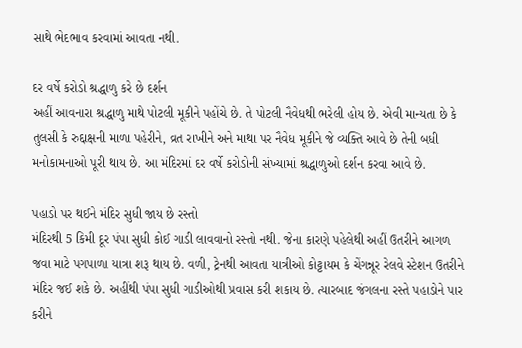સાથે ભેદભાવ કરવામાં આવતા નથી.

દર વર્ષે કરોડો શ્રદ્ધાળુ કરે છે દર્શન
અહીં આવનારા શ્રદ્ધાળુ માથે પોટલી મૂકીને પહોંચે છે. તે પોટલી નૈવેધથી ભરેલી હોય છે. એવી માન્યતા છે કે તુલસી કે રુદ્દાક્ષની માળા પહેરીને, વ્રત રાખીને અને માથા પર નૈવેધ મૂકીને જે વ્યક્તિ આવે છે તેની બધી મનોકામનાઓ પૂરી થાય છે. આ મંદિરમાં દર વર્ષે કરોડોની સંખ્યામાં શ્રદ્ધાળુઓ દર્શન કરવા આવે છે.

પહાડો પર થઈને મંદિર સુધી જાય છે રસ્તો
મંદિરથી 5 કિમી દૂર પંપા સુધી કોઈ ગાડી લાવવાનો રસ્તો નથી. જેના કારણે પહેલેથી અહીં ઉતરીને આગળ જવા માટે પગપાળા યાત્રા શરૂ થાય છે. વળી, ટ્રેનથી આવતા યાત્રીઓ કોટ્ટાયમ કે ચેંગન્નૂર રેલવે સ્ટેશન ઉતરીને મંદિર જઈ શકે છે. અહીંથી પંપા સુધી ગાડીઓથી પ્રવાસ કરી શકાય છે. ત્યારબાદ જંગલના રસ્તે પહાડોને પાર કરીને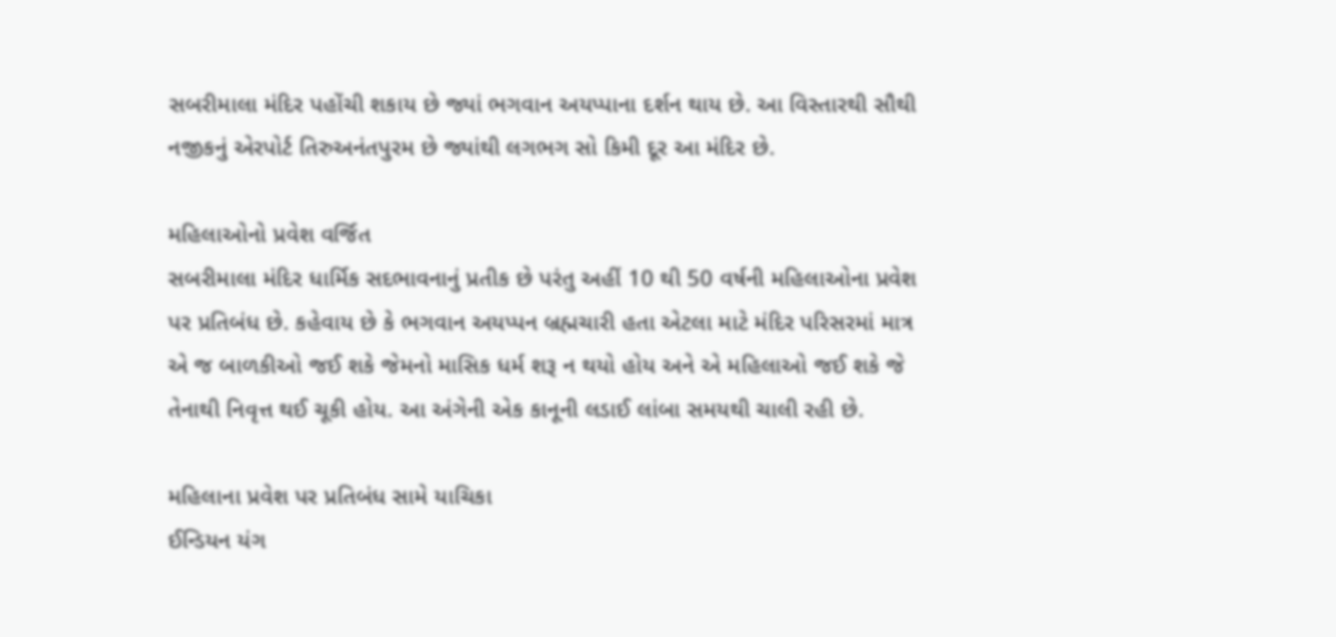સબરીમાલા મંદિર પહોંચી શકાય છે જ્યાં ભગવાન અયપ્પાના દર્શન થાય છે. આ વિસ્તારથી સૌથી નજીકનું એરપોર્ટ તિરુઅનંતપુરમ છે જ્યાંથી લગભગ સો કિમી દૂર આ મંદિર છે.

મહિલાઓનો પ્રવેશ વર્જિત
સબરીમાલા મંદિર ધાર્મિક સદભાવનાનું પ્રતીક છે પરંતુ અહીં 10 થી 50 વર્ષની મહિલાઓના પ્રવેશ પર પ્રતિબંધ છે. કહેવાય છે કે ભગવાન અયપ્પન બ્રહ્મચારી હતા એટલા માટે મંદિર પરિસરમાં માત્ર એ જ બાળકીઓ જઈ શકે જેમનો માસિક ધર્મ શરૂ ન થયો હોય અને એ મહિલાઓ જઈ શકે જે તેનાથી નિવૃત્ત થઈ ચૂકી હોય. આ અંગેની એક કાનૂની લડાઈ લાંબા સમયથી ચાલી રહી છે.

મહિલાના પ્રવેશ પર પ્રતિબંધ સામે યાચિકા
ઈન્ડિયન યંગ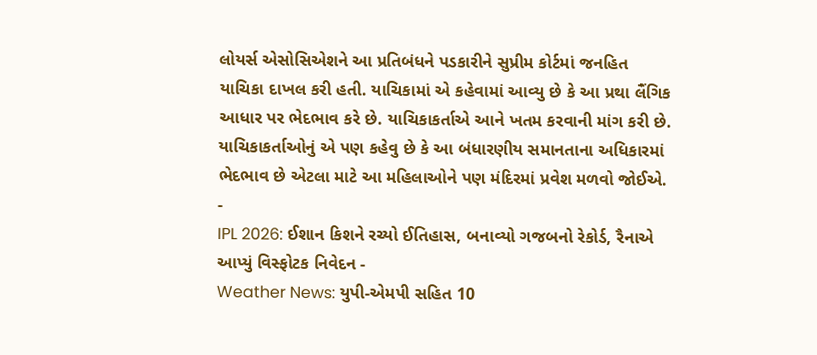લોયર્સ એસોસિએશને આ પ્રતિબંધને પડકારીને સુપ્રીમ કોર્ટમાં જનહિત યાચિકા દાખલ કરી હતી. યાચિકામાં એ કહેવામાં આવ્યુ છે કે આ પ્રથા લૈંગિક આધાર પર ભેદભાવ કરે છે. યાચિકાકર્તાએ આને ખતમ કરવાની માંગ કરી છે. યાચિકાકર્તાઓનું એ પણ કહેવુ છે કે આ બંધારણીય સમાનતાના અધિકારમાં ભેદભાવ છે એટલા માટે આ મહિલાઓને પણ મંદિરમાં પ્રવેશ મળવો જોઈએ.
-
IPL 2026: ઈશાન કિશને રચ્યો ઈતિહાસ, બનાવ્યો ગજબનો રેકોર્ડ, રૈનાએ આપ્યું વિસ્ફોટક નિવેદન -
Weather News: યુપી-એમપી સહિત 10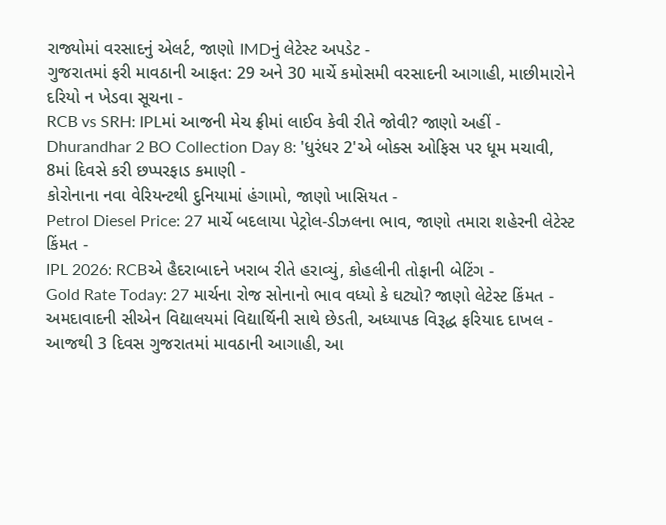રાજ્યોમાં વરસાદનું એલર્ટ, જાણો IMDનું લેટેસ્ટ અપડેટ -
ગુજરાતમાં ફરી માવઠાની આફત: 29 અને 30 માર્ચે કમોસમી વરસાદની આગાહી, માછીમારોને દરિયો ન ખેડવા સૂચના -
RCB vs SRH: IPLમાં આજની મેચ ફ્રીમાં લાઈવ કેવી રીતે જોવી? જાણો અહીં -
Dhurandhar 2 BO Collection Day 8: 'ધુરંધર 2'એ બોક્સ ઓફિસ પર ધૂમ મચાવી, 8માં દિવસે કરી છપ્પરફાડ કમાણી -
કોરોનાના નવા વેરિયન્ટથી દુનિયામાં હંગામો, જાણો ખાસિયત -
Petrol Diesel Price: 27 માર્ચે બદલાયા પેટ્રોલ-ડીઝલના ભાવ, જાણો તમારા શહેરની લેટેસ્ટ કિંમત -
IPL 2026: RCBએ હૈદરાબાદને ખરાબ રીતે હરાવ્યું, કોહલીની તોફાની બેટિંગ -
Gold Rate Today: 27 માર્ચના રોજ સોનાનો ભાવ વધ્યો કે ઘટ્યો? જાણો લેટેસ્ટ કિંમત -
અમદાવાદની સીએન વિદ્યાલયમાં વિદ્યાર્થિની સાથે છેડતી, અધ્યાપક વિરૂદ્ધ ફરિયાદ દાખલ -
આજથી 3 દિવસ ગુજરાતમાં માવઠાની આગાહી, આ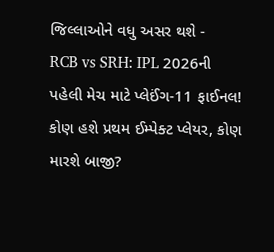જિલ્લાઓને વધુ અસર થશે -
RCB vs SRH: IPL 2026ની પહેલી મેચ માટે પ્લેઈંગ-11 ફાઈનલ! કોણ હશે પ્રથમ ઈમ્પેક્ટ પ્લેયર, કોણ મારશે બાજી?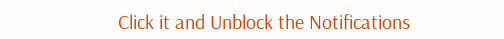Click it and Unblock the Notifications